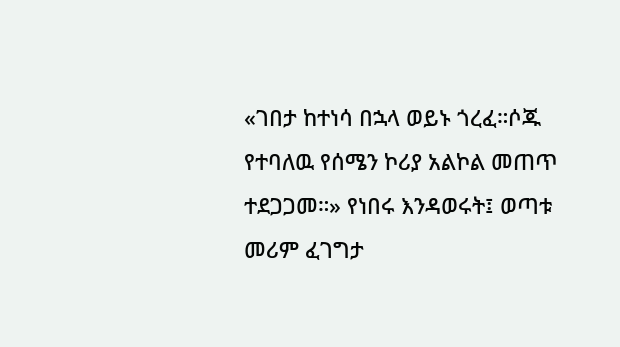«ገበታ ከተነሳ በኋላ ወይኑ ጎረፈ።ሶጁ የተባለዉ የሰሜን ኮሪያ አልኮል መጠጥ ተደጋጋመ።» የነበሩ እንዳወሩት፤ ወጣቱ መሪም ፈገግታ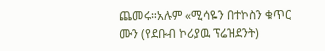ጨመሩ።አሉም «ሚሳዬን በተኮስን ቁጥር ሙን (የደቡብ ኮሪያዉ ፕሬዝደንት)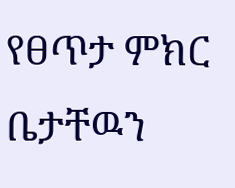የፀጥታ ምክር ቤታቸዉን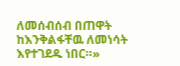ለመሰብሰብ በጠዋት ከእንቅልፋቸዉ ለመነሳት እየተገደዱ ነበር።»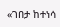«ገበታ ከተነሳ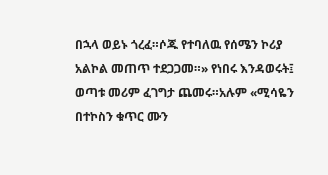በኋላ ወይኑ ጎረፈ።ሶጁ የተባለዉ የሰሜን ኮሪያ አልኮል መጠጥ ተደጋጋመ።» የነበሩ እንዳወሩት፤ ወጣቱ መሪም ፈገግታ ጨመሩ።አሉም «ሚሳዬን በተኮስን ቁጥር ሙን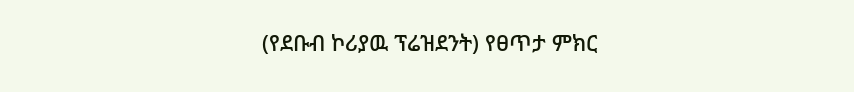(የደቡብ ኮሪያዉ ፕሬዝደንት) የፀጥታ ምክር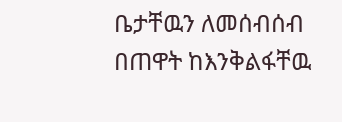ቤታቸዉን ለመሰብሰብ በጠዋት ከእንቅልፋቸዉ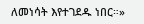ለመነሳት እየተገደዱ ነበር።»